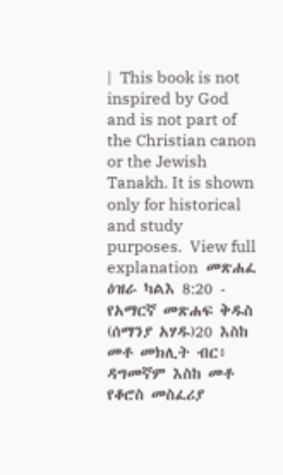|  This book is not inspired by God and is not part of the Christian canon or the Jewish Tanakh. It is shown only for historical and study purposes.  View full explanation  መጽሐፈ ዕዝራ ካልእ 8:20 - የአማርኛ መጽሐፍ ቅዱስ (ሰማንያ አሃዱ)20 እስከ መቶ መክሊት ብር፥ ዳግመኛም እስከ መቶ የቆሮስ መስፈሪያ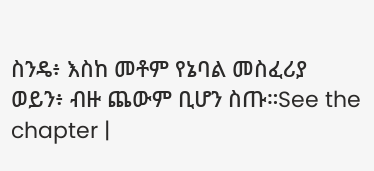ስንዴ፥ እስከ መቶም የኔባል መስፈሪያ ወይን፥ ብዙ ጨውም ቢሆን ስጡ።See the chapter |